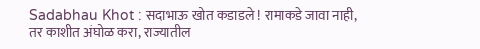Sadabhau Khot : सदाभाऊ खोत कडाडले ! रामाकडे जावा नाही, तर काशीत अंघोळ करा, राज्यातील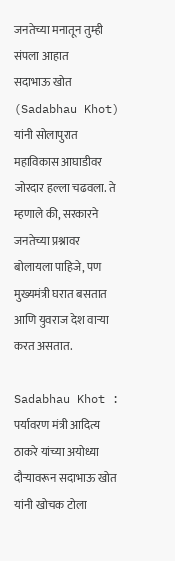जनतेच्या मनातून तुम्ही संपला आहात
सदाभाऊ खोत (Sadabhau Khot) यांनी सोलापुरात महाविकास आघाडीवर जोरदार हल्ला चढवला. ते म्हणाले की, सरकारने जनतेच्या प्रश्नावर बोलायला पाहिजे, पण मुख्यमंत्री घरात बसतात आणि युवराज देश वाऱ्या करत असतात.

Sadabhau Khot : पर्यावरण मंत्री आदित्य ठाकरे यांच्या अयोध्या दौऱ्यावरून सदाभाऊ खोत यांनी खोचक टोला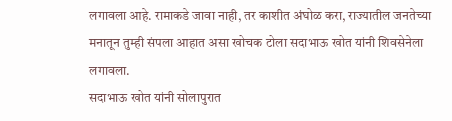लगावला आहे. रामाकडे जावा नाही, तर काशीत अंघोळ करा, राज्यातील जनतेच्या मनातून तुम्ही संपला आहात असा खोचक टोला सदाभाऊ खोत यांनी शिवसेनेला लगावला.
सदाभाऊ खोत यांनी सोलापुरात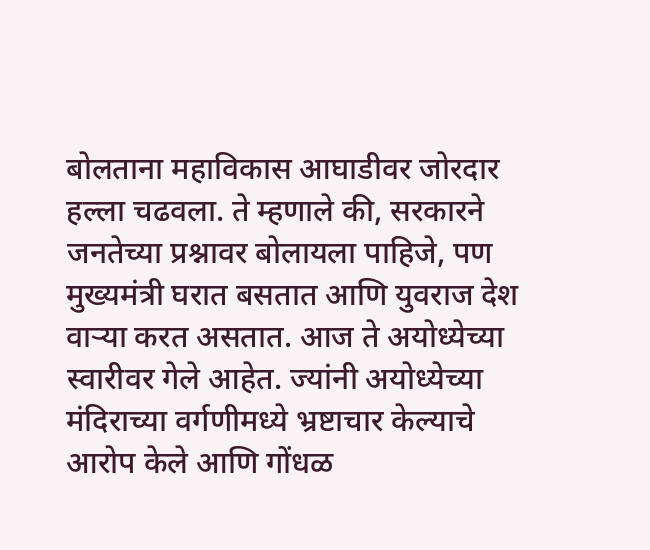बोलताना महाविकास आघाडीवर जोरदार हल्ला चढवला. ते म्हणाले की, सरकारने जनतेच्या प्रश्नावर बोलायला पाहिजे, पण मुख्यमंत्री घरात बसतात आणि युवराज देश वाऱ्या करत असतात. आज ते अयोध्येच्या स्वारीवर गेले आहेत. ज्यांनी अयोध्येच्या मंदिराच्या वर्गणीमध्ये भ्रष्टाचार केल्याचे आरोप केले आणि गोंधळ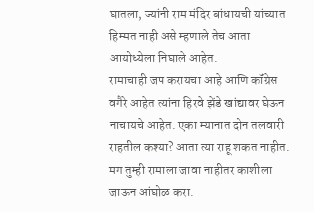घातला, ज्यांनी राम मंदिर बांधायची यांच्यात हिम्मत नाही असे म्हणाले तेच आता आयोध्येला निघाले आहेत.
रामाचाही जप करायचा आहे आणि कॉंग्रेस वगैरे आहेत त्यांना हिरवे झेंडे खांद्यावर घेऊन नाचायचे आहेत. एका म्यानात दोन तलवारी राहतील कश्या? आता त्या राहू शकत नाहीत. मग तुम्ही रामाला जावा नाहीतर काशीला जाऊन आंघोळ करा.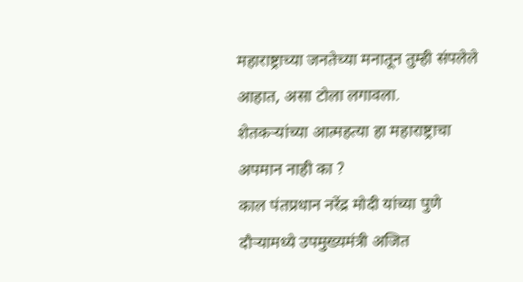महाराष्ट्राच्या जनतेच्या मनातून तुम्ही संपलेले आहात, असा टोला लगावला.
शेतकऱ्यांच्या आत्महत्या हा महाराष्ट्राचा अपमान नाही का ?
काल पंतप्रधान नरेंद्र मोदी यांच्या पुणे दौऱ्यामध्ये उपमुख्यमंत्री अजित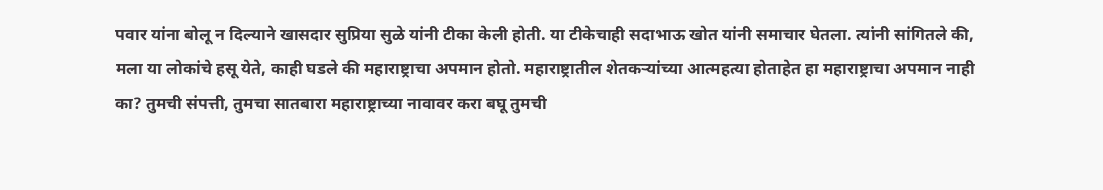पवार यांना बोलू न दिल्याने खासदार सुप्रिया सुळे यांनी टीका केली होती. या टीकेचाही सदाभाऊ खोत यांनी समाचार घेतला. त्यांनी सांगितले की, मला या लोकांचे हसू येते, काही घडले की महाराष्ट्राचा अपमान होतो. महाराष्ट्रातील शेतकऱ्यांच्या आत्महत्या होताहेत हा महाराष्ट्राचा अपमान नाही का? तुमची संपत्ती, तुमचा सातबारा महाराष्ट्राच्या नावावर करा बघू तुमची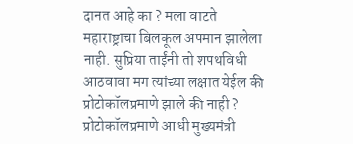दानत आहे का ? मला वाटते महाराष्ट्राचा बिलकूल अपमान झालेला नाही. सुप्रिया ताईंनी तो शपथविधी आठवावा मग त्यांच्या लक्षात येईल की प्रोटोकॉलप्रमाणे झाले की नाही ? प्रोटोकॉलप्रमाणे आधी मुख्यमंत्री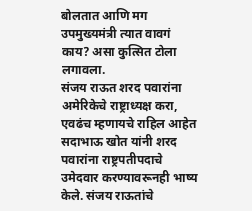बोलतात आणि मग उपमुख्यमंत्री त्यात वावगं काय? असा कुत्सित टोला लगावला.
संजय राऊत शरद पवारांना अमेरिकेचे राष्ट्राध्यक्ष करा, एवढंच म्हणायचे राहिल आहेत
सदाभाऊ खोत यांनी शरद पवारांना राष्ट्रपतीपदाचे उमेदवार करण्यावरूनही भाष्य केले. संजय राऊतांचे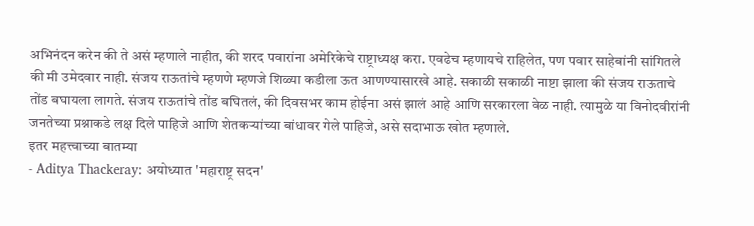अभिनंदन करेन की ते असं म्हणाले नाहीत, की शरद पवारांना अमेरिकेचे राष्ट्राध्यक्ष करा. एवढेच म्हणायचे राहिलेत, पण पवार साहेबांनी सांगितले की मी उमेदवार नाही. संजय राऊतांचे म्हणणे म्हणजे शिळ्या कडीला ऊत आणण्यासारखे आहे. सकाळी सकाळी नाष्टा झाला की संजय राऊताचे तोंड बघायला लागते. संजय राऊतांचे तोंड बघितलं, की दिवसभर काम होईना असं झालं आहे आणि सरकारला वेळ नाही. त्यामुळे या विनोदवीरांनी जनतेच्या प्रश्नाकडे लक्ष दिले पाहिजे आणि शेतकऱ्यांच्या बांधावर गेले पाहिजे, असे सदाभाऊ खोत म्हणाले.
इतर महत्त्वाच्या बातम्या
- Aditya Thackeray: अयोध्यात 'महाराष्ट्र सदन'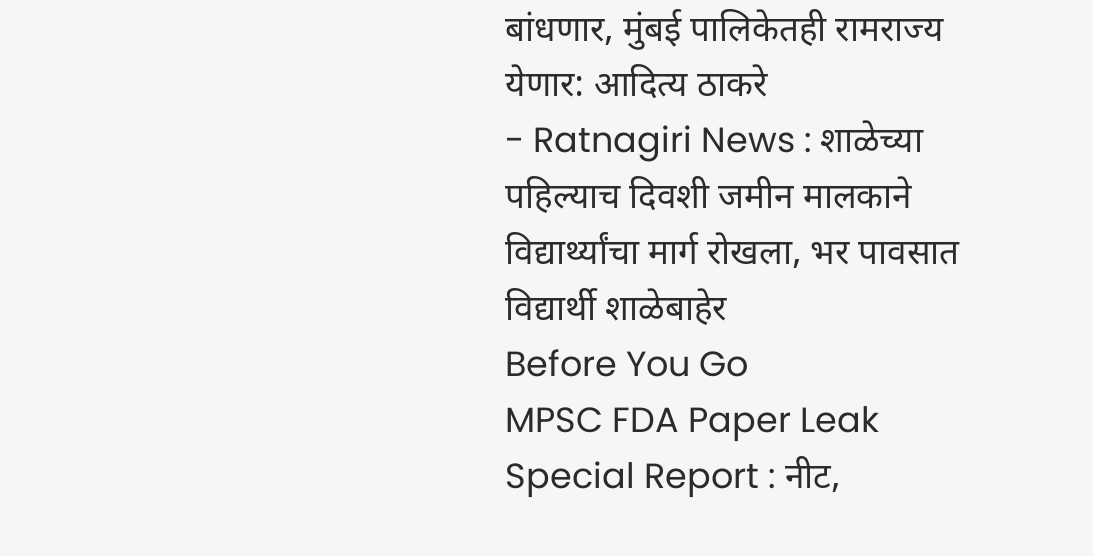बांधणार, मुंबई पालिकेतही रामराज्य येणार: आदित्य ठाकरे
- Ratnagiri News : शाळेच्या पहिल्याच दिवशी जमीन मालकाने विद्यार्थ्यांचा मार्ग रोखला, भर पावसात विद्यार्थी शाळेबाहेर
Before You Go
MPSC FDA Paper Leak Special Report : नीट,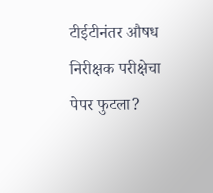टीईटीनंतर औषध निरीक्षक परीक्षेचा पेपर फुटला?